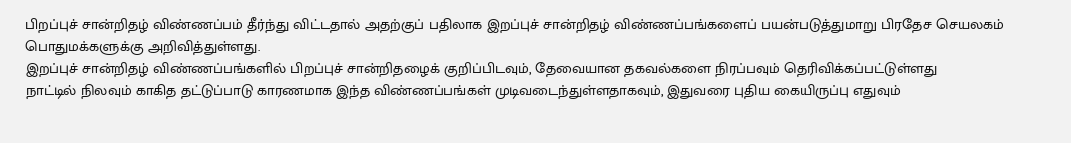பிறப்புச் சான்றிதழ் விண்ணப்பம் தீர்ந்து விட்டதால் அதற்குப் பதிலாக இறப்புச் சான்றிதழ் விண்ணப்பங்களைப் பயன்படுத்துமாறு பிரதேச செயலகம் பொதுமக்களுக்கு அறிவித்துள்ளது.
இறப்புச் சான்றிதழ் விண்ணப்பங்களில் பிறப்புச் சான்றிதழைக் குறிப்பிடவும், தேவையான தகவல்களை நிரப்பவும் தெரிவிக்கப்பட்டுள்ளது
நாட்டில் நிலவும் காகித தட்டுப்பாடு காரணமாக இந்த விண்ணப்பங்கள் முடிவடைந்துள்ளதாகவும், இதுவரை புதிய கையிருப்பு எதுவும்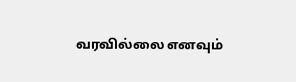வரவில்லை எனவும்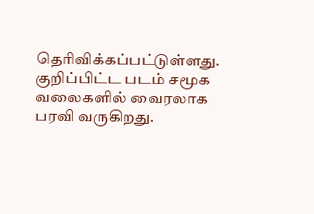தெரிவிக்கப்பட்டுள்ளது.
குறிப்பிட்ட படம் சமூக வலைகளில் வைரலாக பரவி வருகிறது.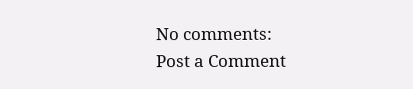No comments:
Post a Comment